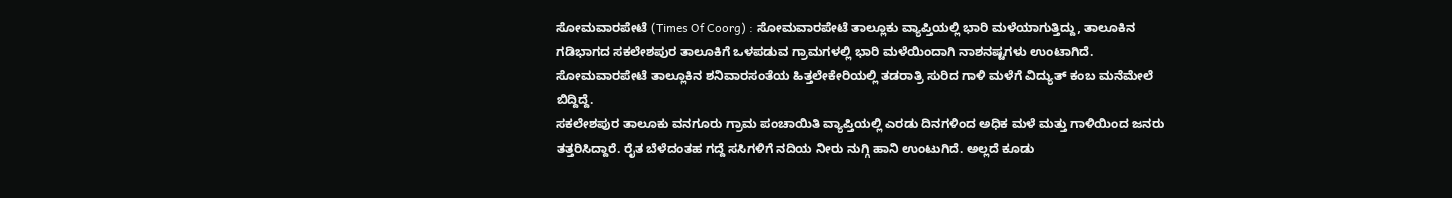ಸೋಮವಾರಪೇಟೆ (Times Of Coorg) : ಸೋಮವಾರಪೇಟೆ ತಾಲ್ಲೂಕು ವ್ಯಾಪ್ತಿಯಲ್ಲಿ ಭಾರಿ ಮಳೆಯಾಗುತ್ತಿದ್ದು, ತಾಲೂಕಿನ ಗಡಿಭಾಗದ ಸಕಲೇಶಪುರ ತಾಲೂಕಿಗೆ ಒಳಪಡುವ ಗ್ರಾಮಗಳಲ್ಲಿ ಭಾರಿ ಮಳೆಯಿಂದಾಗಿ ನಾಶನಷ್ಟಗಳು ಉಂಟಾಗಿದೆ. ಸೋಮವಾರಪೇಟೆ ತಾಲ್ಲೂಕಿನ ಶನಿವಾರಸಂತೆಯ ಹಿತ್ತಲೇಕೇರಿಯಲ್ಲಿ ತಡರಾತ್ರಿ ಸುರಿದ ಗಾಳಿ ಮಳೆಗೆ ವಿದ್ಯುತ್ ಕಂಬ ಮನೆಮೇಲೆ ಬಿದ್ದಿದ್ದೆ.
ಸಕಲೇಶಪುರ ತಾಲೂಕು ವನಗೂರು ಗ್ರಾಮ ಪಂಚಾಯಿತಿ ವ್ಯಾಪ್ತಿಯಲ್ಲಿ ಎರಡು ದಿನಗಳಿಂದ ಅಧಿಕ ಮಳೆ ಮತ್ತು ಗಾಳಿಯಿಂದ ಜನರು ತತ್ತರಿಸಿದ್ದಾರೆ. ರೈತ ಬೆಳೆದಂತಹ ಗದ್ದೆ ಸಸಿಗಳಿಗೆ ನದಿಯ ನೀರು ನುಗ್ಗಿ ಹಾನಿ ಉಂಟುಗಿದೆ. ಅಲ್ಲದೆ ಕೂಡು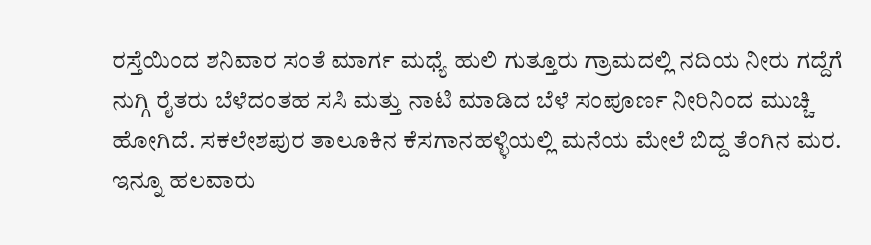ರಸ್ತೆಯಿಂದ ಶನಿವಾರ ಸಂತೆ ಮಾರ್ಗ ಮಧ್ಯೆ ಹುಲಿ ಗುತ್ತೂರು ಗ್ರಾಮದಲ್ಲಿ ನದಿಯ ನೀರು ಗದ್ದೆಗೆ ನುಗ್ಗಿ ರೈತರು ಬೆಳೆದಂತಹ ಸಸಿ ಮತ್ತು ನಾಟಿ ಮಾಡಿದ ಬೆಳೆ ಸಂಪೂರ್ಣ ನೀರಿನಿಂದ ಮುಚ್ಚಿ ಹೋಗಿದೆ. ಸಕಲೇಶಪುರ ತಾಲೂಕಿನ ಕೆಸಗಾನಹಳ್ಳಿಯಲ್ಲಿ ಮನೆಯ ಮೇಲೆ ಬಿದ್ದ ತೆಂಗಿನ ಮರ. ಇನ್ನೂ ಹಲವಾರು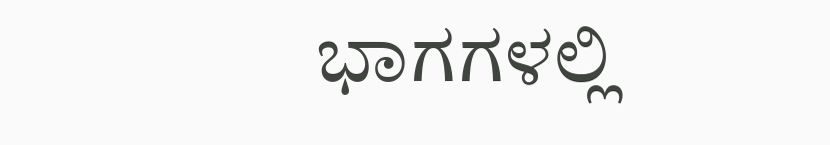ಭಾಗಗಳಲ್ಲಿ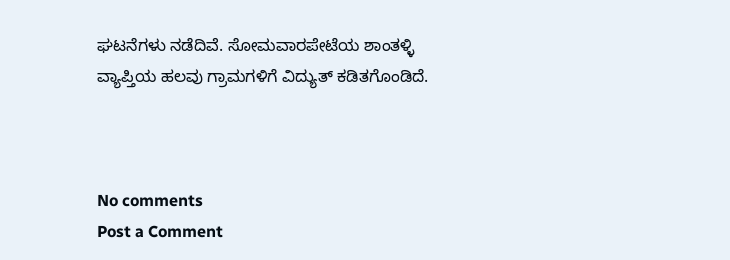ಘಟನೆಗಳು ನಡೆದಿವೆ. ಸೋಮವಾರಪೇಟೆಯ ಶಾಂತಳ್ಳಿ ವ್ಯಾಪ್ತಿಯ ಹಲವು ಗ್ರಾಮಗಳಿಗೆ ವಿದ್ಯುತ್ ಕಡಿತಗೊಂಡಿದೆ.



No comments
Post a Comment